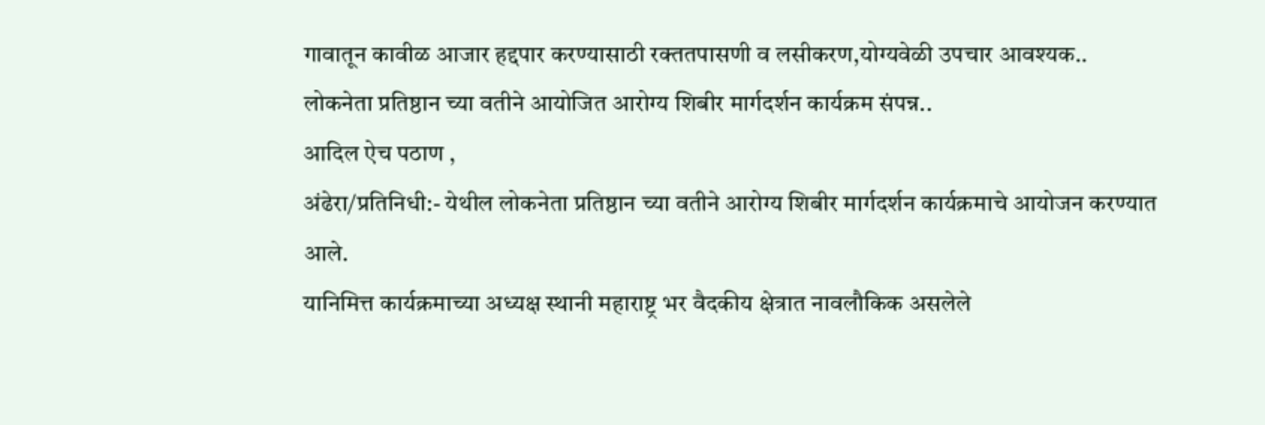गावातून कावीळ आजार हद्दपार करण्यासाठी रक्ततपासणी व लसीकरण,योग्यवेळी उपचार आवश्यक..
लोकनेता प्रतिष्ठान च्या वतीने आयोजित आरोग्य शिबीर मार्गदर्शन कार्यक्रम संपन्न..
आदिल ऐच पठाण ,
अंढेरा/प्रतिनिधी:- येथील लोकनेता प्रतिष्ठान च्या वतीने आरोग्य शिबीर मार्गदर्शन कार्यक्रमाचे आयोजन करण्यात आले.
यानिमित्त कार्यक्रमाच्या अध्यक्ष स्थानी महाराष्ट्र भर वैदकीय क्षेत्रात नावलौकिक असलेले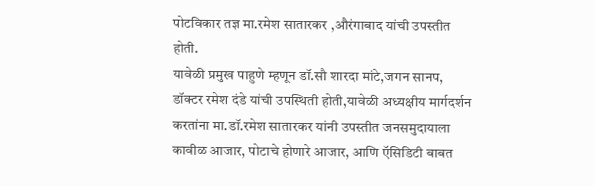पोटविकार तज्ञ मा.रमेश सातारकर ,औरंगाबाद यांची उपस्तीत होती.
यावेळी प्रमुख पाहुणे म्हणून डॉ.सौ शारदा मांटे,जगन सानप, डॉक्टर रमेश दंडे यांची उपस्थिती होती,यावेळी अध्यक्षीय मार्गदर्शन करतांना मा.डॉ.रमेश सातारकर यांनी उपस्तीत जनसमुदायाला कावीळ आजार, पोटाचे होणारे आजार, आणि ऍसिडिटी बाबत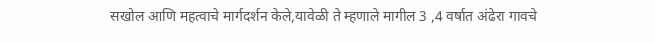सखोल आणि महत्वाचे मार्गदर्शन केले,यावेळी ते म्हणाले मागील 3 ,4 वर्षात अंढेरा गावचे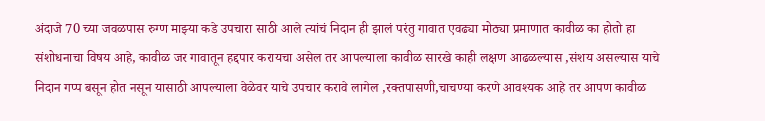अंदाजे 70 च्या जवळपास रुग्ण माझ्या कडे उपचारा साठी आले त्यांचं निदान ही झालं परंतु गावात एवढ्या मोठ्या प्रमाणात कावीळ का होतो हा संशोधनाचा विषय आहे, कावीळ जर गावातून हद्दपार करायचा असेल तर आपल्याला कावीळ सारखे काही लक्षण आढळल्यास ,संशय असल्यास याचे निदान गप्प बसून होत नसून यासाठी आपल्याला वेळेवर याचे उपचार करावे लागेल ,रक्तपासणी,चाचण्या करणे आवश्यक आहे तर आपण कावीळ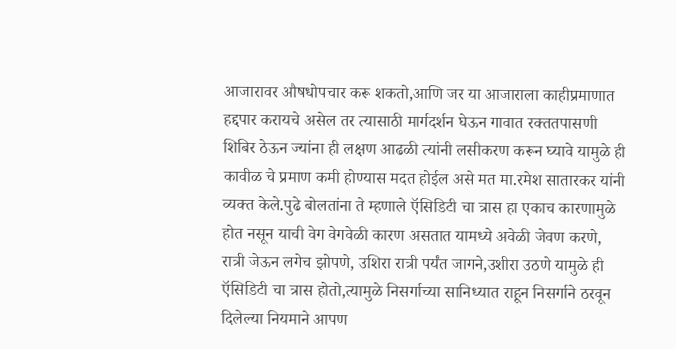आजारावर औषधोपचार करू शकतो,आणि जर या आजाराला काहीप्रमाणात हद्दपार करायचे असेल तर त्यासाठी मार्गदर्शन घेऊन गावात रक्ततपासणी शिबिर ठेऊन ज्यांना ही लक्षण आढळी त्यांनी लसीकरण करून घ्यावे यामुळे ही कावीळ चे प्रमाण कमी होण्यास मदत होईल असे मत मा.रमेश सातारकर यांनी व्यक्त केले.पुढे बोलतांना ते म्हणाले ऍसिडिटी चा त्रास हा एकाच कारणामुळे होत नसून याची वेग वेगवेळी कारण असतात यामध्ये अवेळी जेवण करणे, रात्री जेऊन लगेच झोपणे, उशिरा रात्री पर्यंत जागने,उशीरा उठणे यामुळे ही ऍसिडिटी चा त्रास होतो,त्यामुळे निसर्गाच्या सानिध्यात राहून निसर्गाने ठरवून दिलेल्या नियमाने आपण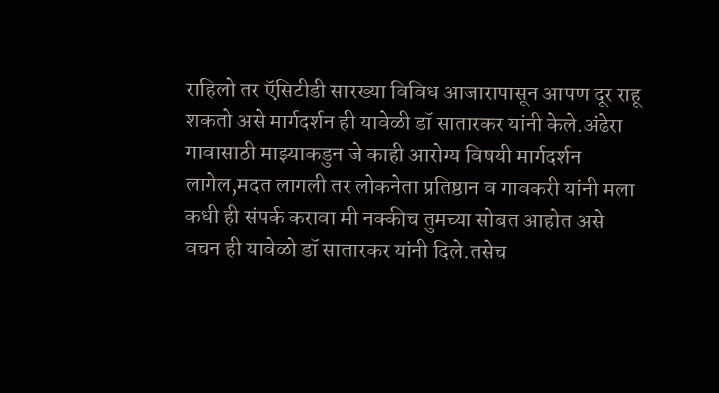राहिलो तर ऍसिटीडी सारख्या विविध आजारापासून आपण दूर राहू शकतो असे मार्गदर्शन ही यावेळी डॉ सातारकर यांनी केले.अंढेरा गावासाठी माझ्याकडुन जे काही आरोग्य विषयी मार्गदर्शन लागेल,मदत लागली तर लोकनेता प्रतिष्ठान व गावकरी यांनी मला कधी ही संपर्क करावा मी नक्कीच तुमच्या सोबत आहोत असे वचन ही यावेळो डॉ सातारकर यांनी दिले.तसेच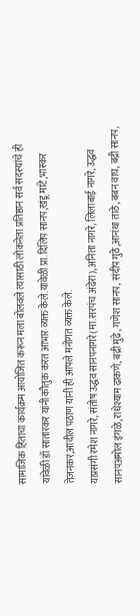सामाजिक हिताचा कार्यक्रम आयोजित करून मला बोलवले त्यासाठी लोकनेता प्रतिष्ठान सर्व सदस्यांचे ही यावेळी डॉ सातारकर यांनी कौतुक करत आभार व्यक्त केले.यावेळी प्रा.दिलिप सानप,खंडू मांटे,भास्कर तेजनकर,आदील पठाण यांनी ही आपले मनोगत व्यक्त केले.
याप्रसंगी रमेश नागरे, संतोष उद्धव सानपनागरे(मा.सरपंच अंढेरा),अनिता नागरे, लिलाबाई नागरे, उद्धव सानपअमोल इंगळे,राधेश्याम ढाकणे, बद्री मुंढे, गणेश सानप, संदीप गुठे,आनंथा ताठे, बबन वाघ, बद्री सानप,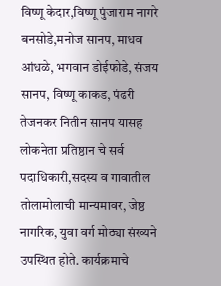विष्णू केदार,विष्णू पुंजाराम नागरे बनसोडे,मनोज सानप, माधव आंधळे, भगवान डोईफोडे, संजय सानप, विष्णू काकड, पंढरी तेजनकर नितीन सानप यासह लोकनेता प्रतिष्ठान चे सर्व पदाधिकारी,सदस्य व गावातील तोलामोलाची मान्यमावर, जेष्ठ नागरिक, युवा वर्ग मोठ्या संख्यने उपस्थित होते. कार्यक्रमाचे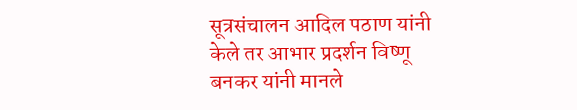सूत्रसंचालन आदिल पठाण यांनी केले तर आभार प्रदर्शन विष्णू बनकर यांनी मानले